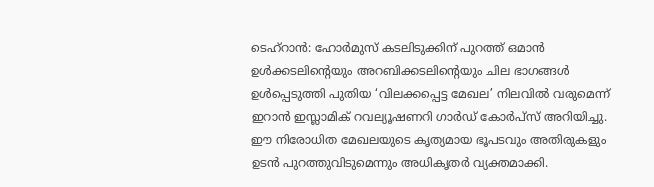ടെഹ്റാൻ: ഹോർമുസ് കടലിടുക്കിന് പുറത്ത് ഒമാൻ ഉൾക്കടലിന്റെയും അറബിക്കടലിന്റെയും ചില ഭാഗങ്ങൾ ഉൾപ്പെടുത്തി പുതിയ ‘വിലക്കപ്പെട്ട മേഖല’ നിലവിൽ വരുമെന്ന് ഇറാൻ ഇസ്ലാമിക് റവല്യൂഷണറി ഗാർഡ് കോർപ്സ് അറിയിച്ചു. ഈ നിരോധിത മേഖലയുടെ കൃത്യമായ ഭൂപടവും അതിരുകളും ഉടൻ പുറത്തുവിടുമെന്നും അധികൃതർ വ്യക്തമാക്കി.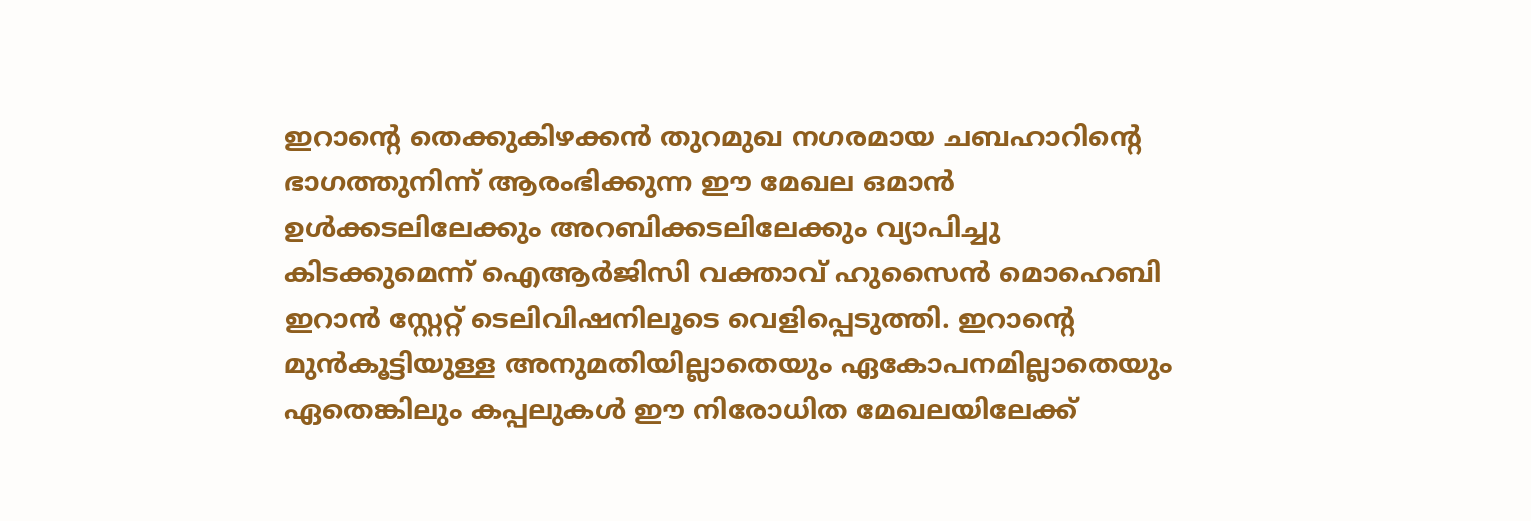ഇറാന്റെ തെക്കുകിഴക്കൻ തുറമുഖ നഗരമായ ചബഹാറിന്റെ ഭാഗത്തുനിന്ന് ആരംഭിക്കുന്ന ഈ മേഖല ഒമാൻ ഉൾക്കടലിലേക്കും അറബിക്കടലിലേക്കും വ്യാപിച്ചു കിടക്കുമെന്ന് ഐആർജിസി വക്താവ് ഹുസൈൻ മൊഹെബി ഇറാൻ സ്റ്റേറ്റ് ടെലിവിഷനിലൂടെ വെളിപ്പെടുത്തി. ഇറാന്റെ മുൻകൂട്ടിയുള്ള അനുമതിയില്ലാതെയും ഏകോപനമില്ലാതെയും ഏതെങ്കിലും കപ്പലുകൾ ഈ നിരോധിത മേഖലയിലേക്ക്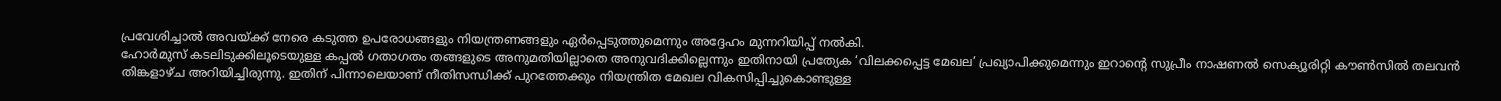പ്രവേശിച്ചാൽ അവയ്ക്ക് നേരെ കടുത്ത ഉപരോധങ്ങളും നിയന്ത്രണങ്ങളും ഏർപ്പെടുത്തുമെന്നും അദ്ദേഹം മുന്നറിയിപ്പ് നൽകി.
ഹോർമുസ് കടലിടുക്കിലൂടെയുള്ള കപ്പൽ ഗതാഗതം തങ്ങളുടെ അനുമതിയില്ലാതെ അനുവദിക്കില്ലെന്നും ഇതിനായി പ്രത്യേക ‘വിലക്കപ്പെട്ട മേഖല’ പ്രഖ്യാപിക്കുമെന്നും ഇറാന്റെ സുപ്രീം നാഷണൽ സെക്യൂരിറ്റി കൗൺസിൽ തലവൻ തിങ്കളാഴ്ച അറിയിച്ചിരുന്നു. ഇതിന് പിന്നാലെയാണ് നീതിസന്ധിക്ക് പുറത്തേക്കും നിയന്ത്രിത മേഖല വികസിപ്പിച്ചുകൊണ്ടുള്ള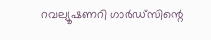റവല്യൂഷണറി ഗാർഡ്സിന്റെ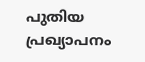പുതിയ പ്രഖ്യാപനം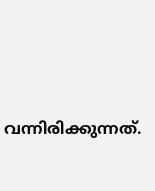വന്നിരിക്കുന്നത്.